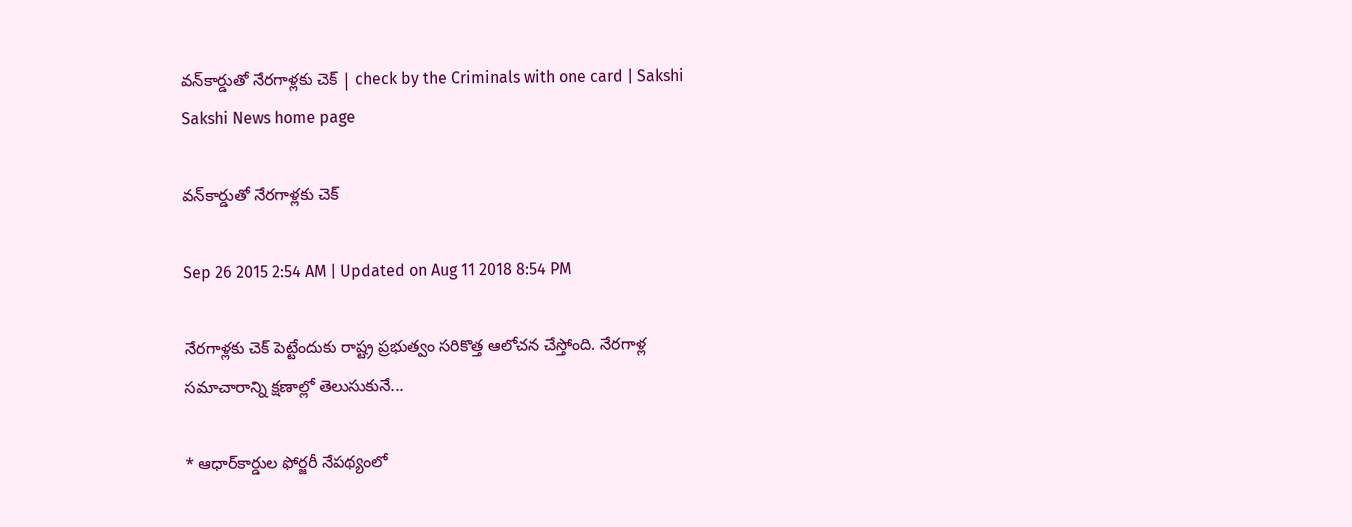వన్‌కార్డుతో నేరగాళ్లకు చెక్ | check by the Criminals with one card | Sakshi
Sakshi News home page

వన్‌కార్డుతో నేరగాళ్లకు చెక్

Sep 26 2015 2:54 AM | Updated on Aug 11 2018 8:54 PM

నేరగాళ్లకు చెక్ పెట్టేందుకు రాష్ట్ర ప్రభుత్వం సరికొత్త ఆలోచన చేస్తోంది. నేరగాళ్ల సమాచారాన్ని క్షణాల్లో తెలుసుకునే...

* ఆధార్‌కార్డుల ఫోర్జరీ నేపథ్యంలో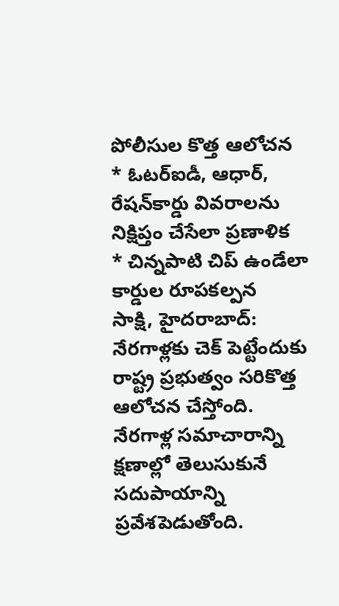పోలీసుల కొత్త ఆలోచన
* ఓటర్‌ఐడీ, ఆధార్, రేషన్‌కార్డు వివరాలను నిక్షిప్తం చేసేలా ప్రణాళిక
* చిన్నపాటి చిప్ ఉండేలా కార్డుల రూపకల్పన
సాక్షి, హైదరాబాద్: నేరగాళ్లకు చెక్ పెట్టేందుకు రాష్ట్ర ప్రభుత్వం సరికొత్త ఆలోచన చేస్తోంది. నేరగాళ్ల సమాచారాన్ని క్షణాల్లో తెలుసుకునే సదుపాయాన్ని ప్రవేశపెడుతోంది.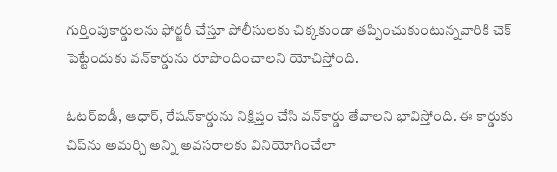గుర్తింపుకార్డులను ఫోర్జరీ చేస్తూ పోలీసులకు చిక్కకుండా తప్పించుకుంటున్నవారికి చెక్ పెట్టేందుకు వన్‌కార్డును రూపొందించాలని యోచిస్తోంది.

ఓటర్‌ఐడీ, ఆధార్, రేషన్‌కార్డును నిక్షిప్తం చేసి వన్‌కార్డు తేవాలని భావిస్తోంది. ఈ కార్డుకు చిప్‌ను అమర్చి అన్ని అవసరాలకు వినియోగించేలా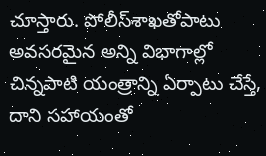చూస్తారు. పోలీస్‌శాఖతోపాటు అవసరమైన అన్ని విభాగాల్లో చిన్నపాటి యంత్రాన్ని ఏర్పాటు చేస్తే, దాని సహాయంతో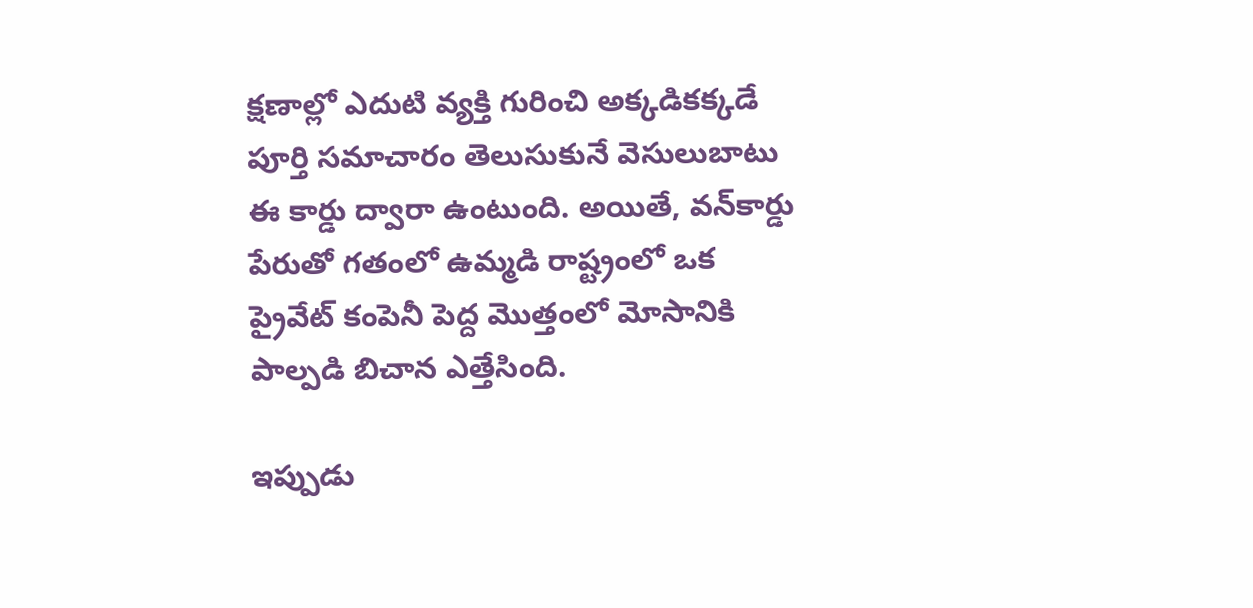క్షణాల్లో ఎదుటి వ్యక్తి గురించి అక్కడికక్కడే పూర్తి సమాచారం తెలుసుకునే వెసులుబాటు ఈ కార్డు ద్వారా ఉంటుంది. అయితే, వన్‌కార్డు పేరుతో గతంలో ఉమ్మడి రాష్ట్రంలో ఒక ప్రైవేట్ కంపెనీ పెద్ద మొత్తంలో మోసానికి పాల్పడి బిచాన ఎత్తేసింది.

ఇప్పుడు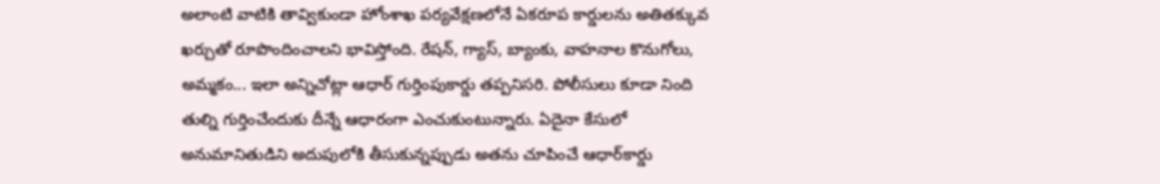అలాంటి వాటికి తావ్వికుండా హోంశాఖ పర్యవేక్షణలోనే ఏకరూప కార్డులను అతితక్కువ ఖర్చుతో రూపొందించాలని భావిస్తోంది. రేషన్, గ్యాస్, బ్యాంకు, వాహనాల కొనుగోలు, అమ్మకం... ఇలా అన్నిచోట్లా ఆధార్ గుర్తింపుకార్డు తప్పనిసరి. పోలీసులు కూడా నింది తుల్ని గుర్తించేందుకు దీన్నే ఆధారంగా ఎంచుకుంటున్నారు. ఏదైనా కేసులో అనుమానితుడిని అదుపులోకి తీసుకున్నప్పుడు అతను చూపించే ఆధార్‌కార్డు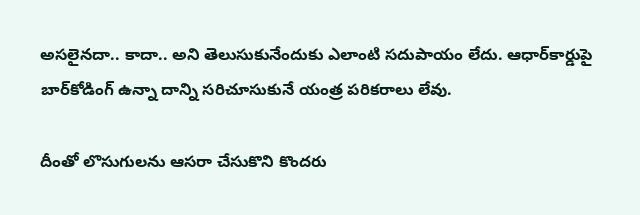అసలైనదా.. కాదా.. అని తెలుసుకునేందుకు ఎలాంటి సదుపాయం లేదు. ఆధార్‌కార్డుపై బార్‌కోడింగ్ ఉన్నా దాన్ని సరిచూసుకునే యంత్ర పరికరాలు లేవు.

దీంతో లొసుగులను ఆసరా చేసుకొని కొందరు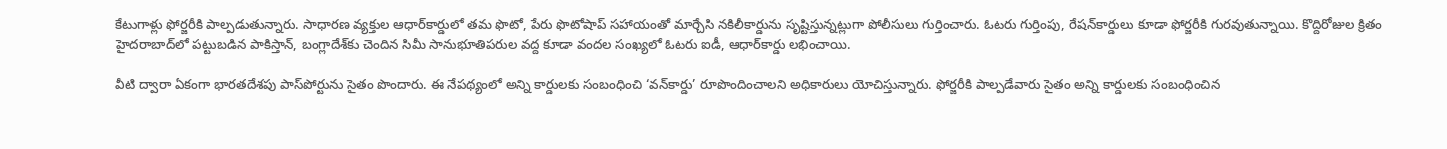కేటుగాళ్లు ఫోర్జరీకి పాల్పడుతున్నారు. సాధారణ వ్యక్తుల ఆధార్‌కార్డులో తమ ఫొటో, పేరు ఫొటోషాప్ సహాయంతో మార్చేసి నకిలీకార్డును సృష్టిస్తున్నట్లుగా పోలీసులు గుర్తించారు. ఓటరు గుర్తింపు, రేషన్‌కార్డులు కూడా ఫోర్జరీకి గురవుతున్నాయి. కొద్దిరోజుల క్రితం హైదరాబాద్‌లో పట్టుబడిన పాకిస్తాన్, బంగ్లాదేశ్‌కు చెందిన సిమీ సానుభూతిపరుల వద్ద కూడా వందల సంఖ్యలో ఓటరు ఐడీ, ఆధార్‌కార్డు లభించాయి.

వీటి ద్వారా ఏకంగా భారతదేశపు పాస్‌పోర్టును సైతం పొందారు. ఈ నేపథ్యంలో అన్ని కార్డులకు సంబంధించి ‘వన్‌కార్డు’ రూపొందించాలని అధికారులు యోచిస్తున్నారు. ఫోర్జరీకి పాల్పడేవారు సైతం అన్ని కార్డులకు సంబంధించిన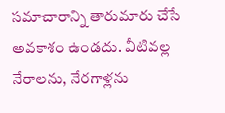సమాచారాన్ని తారుమారు చేసే అవకాశం ఉండదు. వీటివల్ల  నేరాలను, నేరగాళ్లను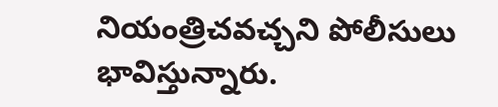నియంత్రిచవచ్చని పోలీసులు భావిస్తున్నారు.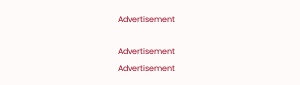Advertisement

Advertisement
Advertisement